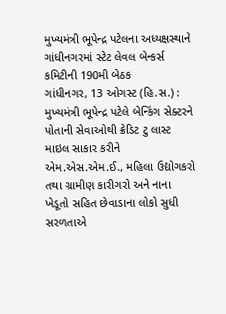મુખ્યમંત્રી ભૂપેન્દ્ર પટેલના અધ્યક્ષસ્થાને ગાંધીનગરમાં સ્ટેટ લેવલ બેન્કર્સ કમિટીની 190મી બેઠક
ગાંધીનગર, 13 ઓગસ્ટ (હિ.સ.) : મુખ્યમંત્રી ભૂપેન્દ્ર પટેલે બેન્કિંગ સેક્ટરને પોતાની સેવાઓથી ક્રેડિટ ટુ લાસ્ટ માઇલ સાકાર કરીને એમ.એસ.એમ.ઈ., મહિલા ઉદ્યોગકરો તથા ગ્રામીણ કારીગરો અને નાના ખેડૂતો સહિત છેવાડાના લોકો સુધી સરળતાએ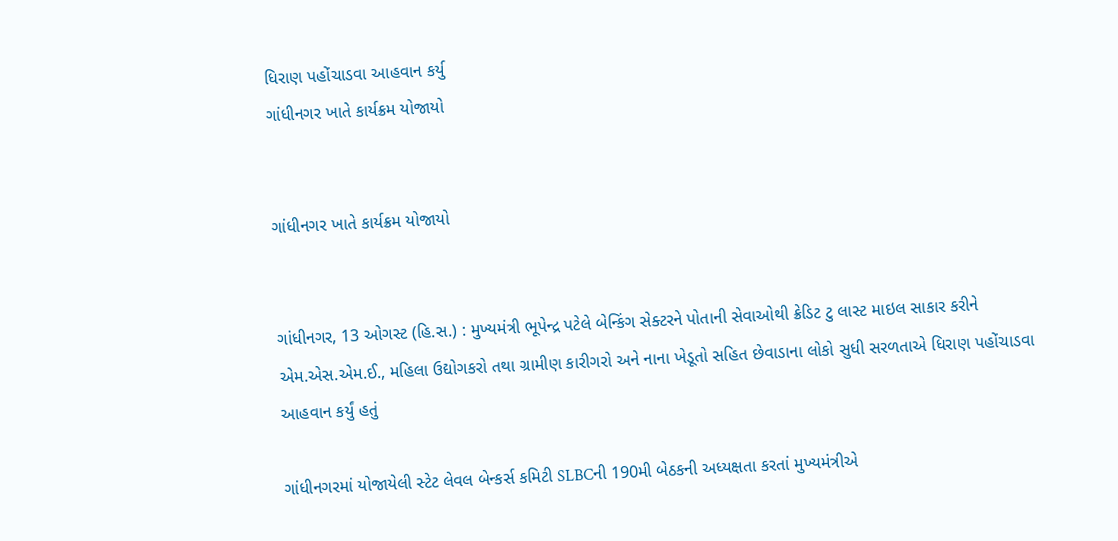ધિરાણ પહોંચાડવા આહવાન કર્યુ
ગાંધીનગર ખાતે કાર્યક્રમ યોજાયો


ગાંધીનગર ખાતે કાર્યક્રમ યોજાયો


ગાંધીનગર, 13 ઓગસ્ટ (હિ.સ.) : મુખ્યમંત્રી ભૂપેન્દ્ર પટેલે બેન્કિંગ સેક્ટરને પોતાની સેવાઓથી ક્રેડિટ ટુ લાસ્ટ માઇલ સાકાર કરીને એમ.એસ.એમ.ઈ., મહિલા ઉદ્યોગકરો તથા ગ્રામીણ કારીગરો અને નાના ખેડૂતો સહિત છેવાડાના લોકો સુધી સરળતાએ ધિરાણ પહોંચાડવા આહવાન કર્યું હતું

ગાંધીનગરમાં યોજાયેલી સ્ટેટ લેવલ બેન્કર્સ કમિટી SLBCની 190મી બેઠકની અધ્યક્ષતા કરતાં મુખ્યમંત્રીએ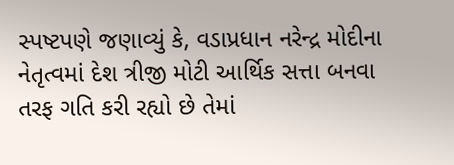સ્પષ્ટપણે જણાવ્યું કે, વડાપ્રધાન નરેન્દ્ર મોદીના નેતૃત્વમાં દેશ ત્રીજી મોટી આર્થિક સત્તા બનવા તરફ ગતિ કરી રહ્યો છે તેમાં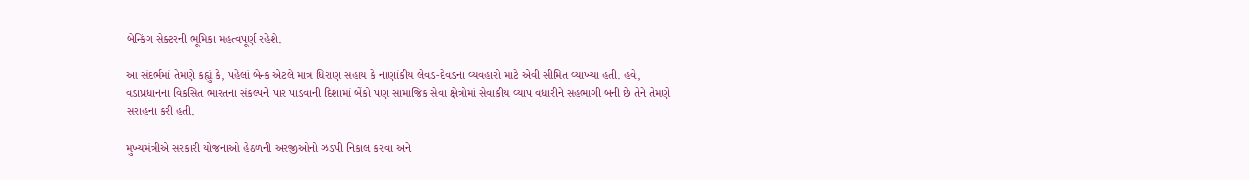બેન્કિંગ સેક્ટરની ભૂમિકા મહત્વપૂર્ણ રહેશે.

આ સંદર્ભમાં તેમણે કહ્યું કે, પહેલાં બેન્ક એટલે માત્ર ધિરાણ સહાય કે નાણાંકીય લેવડ-દેવડના વ્યવહારો માટે એવી સીમિત વ્યાખ્યા હતી. હવે, વડાપ્રધાનના વિકસિત ભારતના સંકલ્પને પાર પાડવાની દિશામાં બેંકો પણ સામાજિક સેવા ક્ષેત્રોમાં સેવાકીય વ્યાપ વધારીને સહભાગી બની છે તેને તેમણે સરાહના કરી હતી.

મુખ્યમંત્રીએ સરકારી યોજનાઓ હેઠળની અરજીઓનો ઝડપી નિકાલ કરવા અને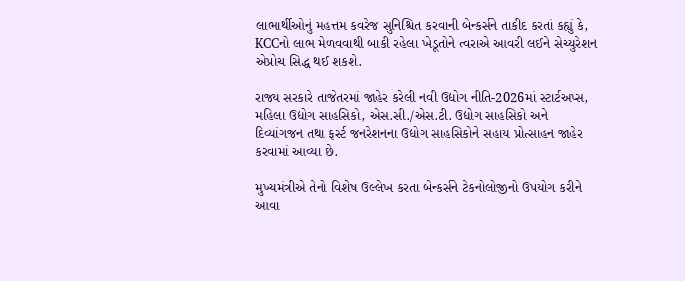લાભાર્થીઓનું મહત્તમ કવરેજ સુનિશ્ચિત કરવાની બેન્કર્સને તાકીદ કરતાં કહ્યું કે, KCCનો લાભ મેળવવાથી બાકી રહેલા ખેડૂતોને ત્વરાએ આવરી લઈને સેચ્યુરેશન એપ્રોચ સિદ્ધ થઈ શકશે.

રાજ્ય સરકારે તાજેતરમાં જાહેર કરેલી નવી ઉદ્યોગ નીતિ-2026માં સ્ટાર્ટઅપ્સ, મહિલા ઉદ્યોગ સાહસિકો, એસ.સી./એસ.ટી. ઉદ્યોગ સાહસિકો અને દિવ્યાંગજન તથા ફર્સ્ટ જનરેશનના ઉદ્યોગ સાહસિકોને સહાય પ્રોત્સાહન જાહેર કરવામાં આવ્યા છે.

મુખ્યમંત્રીએ તેનો વિશેષ ઉલ્લેખ કરતા બેન્કર્સને ટેકનોલોજીનો ઉપયોગ કરીને આવા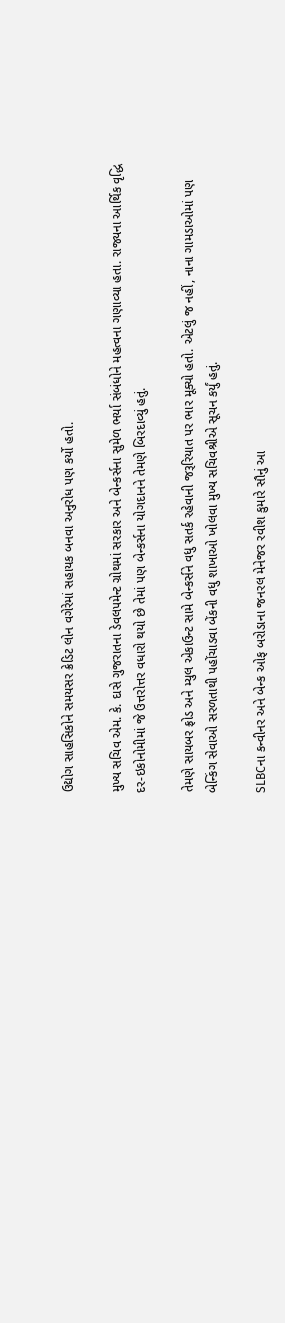ઉદ્યોગ સાહસિકોને સમયસર ક્રેડિટ લોન વગેરેમાં સહાયક બનવા અનુરોધ પણ કર્યો હતો.

મુખ્ય સચિવ એમ. કે. દાસે ગુજરાતના ડેવલપમેન્ટ ગ્રોથમાં સરકાર અને બેન્કર્સના સુમેળ ભર્યા સંબંધોને મહત્વના ગણાવ્યા હતા. રાજ્યના આર્થિક વૃદ્ધિ દર-ઇકોનોમીમાં જે ઉત્તરોત્તર વધારો થયો છે તેમાં પણ બેન્કર્સના યોગદાનને તેમણે બિરદાવ્યું હતું.

તેમણે સાયબર ફ્રોડ અને મ્યુલ એકાઉન્ટ સામે બેન્કર્સને વધુ સતર્ક રહેવાની જરૂરિયાત પર ભાર મૂક્યો હતો. એટલું જ નહીં, નાના ગામડાઓમાં પણ બેન્કિંગ સેવાઓ સરળતાથી પહોંચાડવા બેંકની વધુ શાખાઓ ખોલવા મુખ્ય સચિવશ્રીએ સૂચન કર્યું હતું.

SLBCના કન્વીનર અને બેન્ક ઓફ બરોડાના જનરલ મેનેજર રવીશ કુમારે સૌનું આ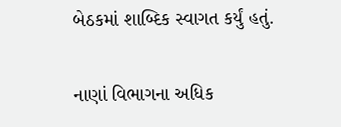બેઠકમાં શાબ્દિક સ્વાગત કર્યું હતું.

નાણાં વિભાગના અધિક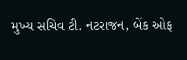મુખ્ય સચિવ ટી. નટરાજન, બેંક ઓફ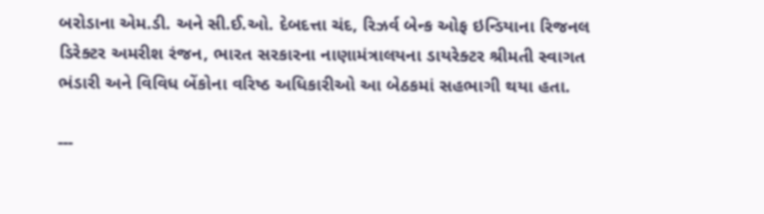બરોડાના એમ.ડી. અને સી.ઈ.ઓ. દેબદત્તા ચંદ, રિઝર્વ બેન્ક ઓફ ઇન્ડિયાના રિજનલ ડિરેક્ટર અમરીશ રંજન, ભારત સરકારના નાણામંત્રાલયના ડાયરેક્ટર શ્રીમતી સ્વાગત ભંડારી અને વિવિધ બેંકોના વરિષ્ઠ અધિકારીઓ આ બેઠકમાં સહભાગી થયા હતા.

---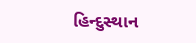હિન્દુસ્થાન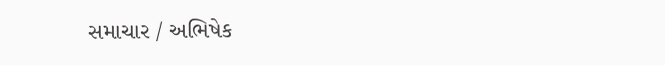સમાચાર / અભિષેક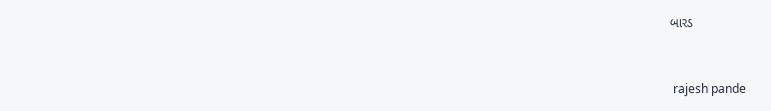બારડ


 rajesh pande